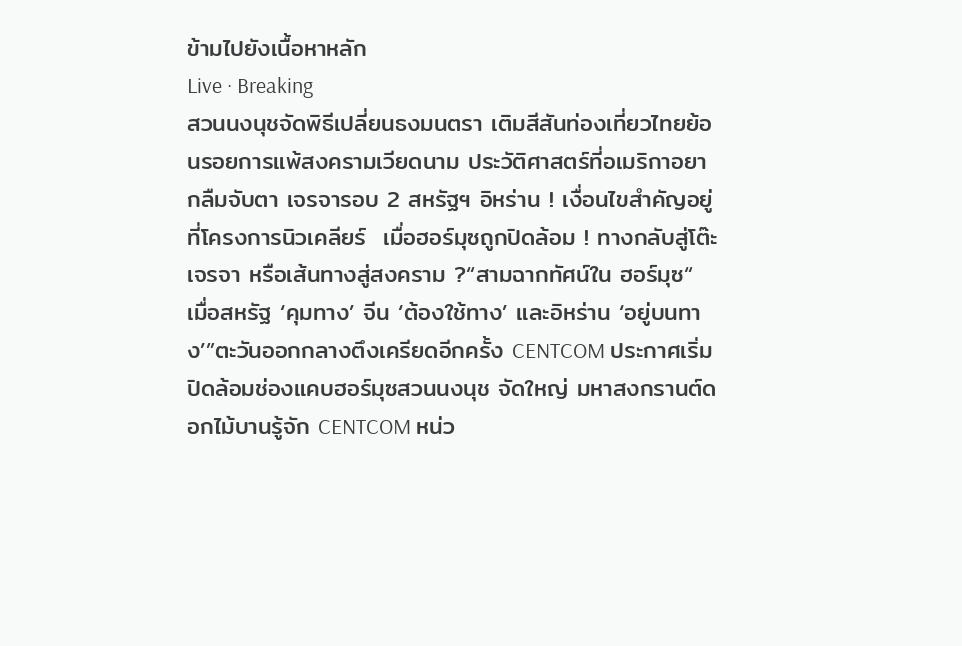ข้ามไปยังเนื้อหาหลัก
Live · Breaking
สวนนงนุชจัดพิธีเปลี่ยนธงมนตรา เติมสีสันท่องเที่ยวไทยย้อนรอยการแพ้สงครามเวียดนาม ประวัติศาสตร์ที่อเมริกาอยากลืมจับตา เจรจารอบ 2 สหรัฐฯ อิหร่าน ! เงื่อนไขสำคัญอยู่ที่โครงการนิวเคลียร์  เมื่อฮอร์มุซถูกปิดล้อม ! ทางกลับสู่โต๊ะเจรจา หรือเส้นทางสู่สงคราม ?“สามฉากทัศน์ใน ฮอร์มุซ“ เมื่อสหรัฐ ‘คุมทาง’ จีน ‘ต้องใช้ทาง’ และอิหร่าน ‘อยู่บนทาง’”ตะวันออกกลางตึงเครียดอีกครั้ง CENTCOM ประกาศเริ่มปิดล้อมช่องแคบฮอร์มุซสวนนงนุช จัดใหญ่ มหาสงกรานต์ดอกไม้บานรู้จัก CENTCOM หน่ว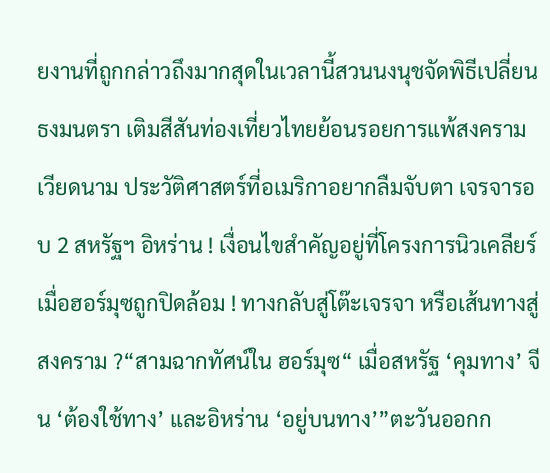ยงานที่ถูกกล่าวถึงมากสุดในเวลานี้สวนนงนุชจัดพิธีเปลี่ยนธงมนตรา เติมสีสันท่องเที่ยวไทยย้อนรอยการแพ้สงครามเวียดนาม ประวัติศาสตร์ที่อเมริกาอยากลืมจับตา เจรจารอบ 2 สหรัฐฯ อิหร่าน ! เงื่อนไขสำคัญอยู่ที่โครงการนิวเคลียร์  เมื่อฮอร์มุซถูกปิดล้อม ! ทางกลับสู่โต๊ะเจรจา หรือเส้นทางสู่สงคราม ?“สามฉากทัศน์ใน ฮอร์มุซ“ เมื่อสหรัฐ ‘คุมทาง’ จีน ‘ต้องใช้ทาง’ และอิหร่าน ‘อยู่บนทาง’”ตะวันออกก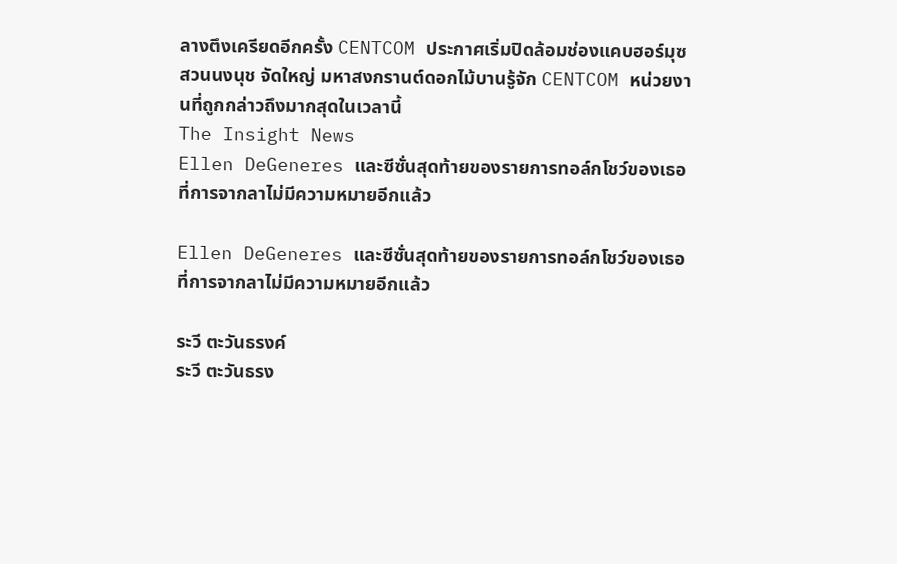ลางตึงเครียดอีกครั้ง CENTCOM ประกาศเริ่มปิดล้อมช่องแคบฮอร์มุซสวนนงนุช จัดใหญ่ มหาสงกรานต์ดอกไม้บานรู้จัก CENTCOM หน่วยงานที่ถูกกล่าวถึงมากสุดในเวลานี้
The Insight News
Ellen DeGeneres และซีซั่นสุดท้ายของรายการทอล์กโชว์ของเธอ ที่การจากลาไม่มีความหมายอีกแล้ว

Ellen DeGeneres และซีซั่นสุดท้ายของรายการทอล์กโชว์ของเธอ ที่การจากลาไม่มีความหมายอีกแล้ว

ระวี ตะวันธรงค์
ระวี ตะวันธรง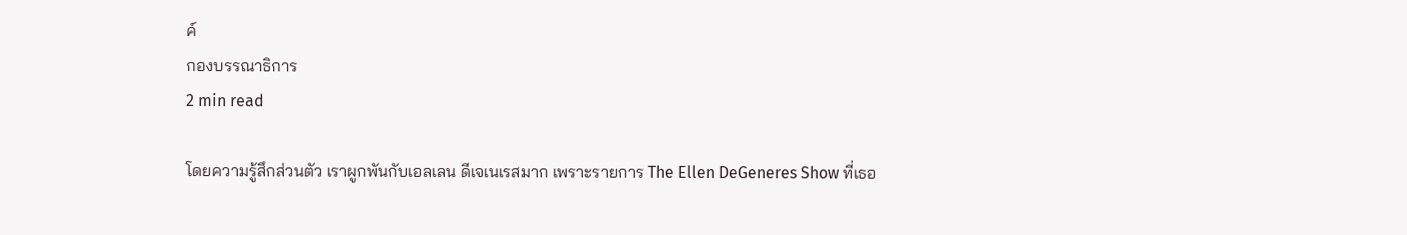ค์
กองบรรณาธิการ
2 min read

โดยความรู้สึกส่วนตัว เราผูกพันกับเอลเลน ดีเจเนเรสมาก เพราะรายการ The Ellen DeGeneres Show ที่เธอ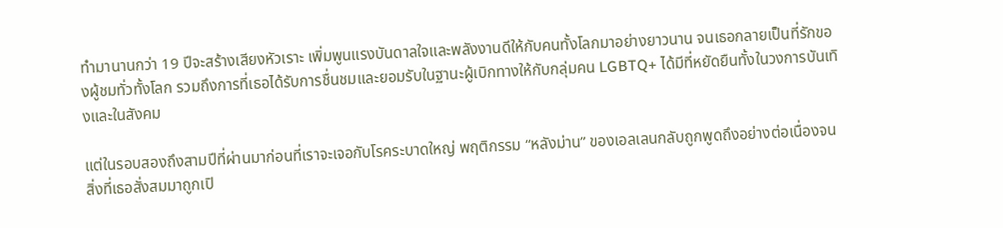ทำมานานกว่า 19 ปีจะสร้างเสียงหัวเราะ เพิ่มพูนแรงบันดาลใจและพลังงานดีให้กับคนทั้งโลกมาอย่างยาวนาน จนเธอกลายเป็นที่รักของผู้ชมทั่วทั้งโลก รวมถึงการที่เธอได้รับการชื่นชมและยอมรับในฐานะผู้เบิกทางให้กับกลุ่มคน LGBTQ+ ได้มีที่หยัดยืนทั้งในวงการบันเทิงและในสังคม

แต่ในรอบสองถึงสามปีที่ผ่านมาก่อนที่เราจะเจอกับโรคระบาดใหญ่ พฤติกรรม “หลังม่าน” ของเอลเลนกลับถูกพูดถึงอย่างต่อเนื่องจนสิ่งที่เธอสั่งสมมาถูกเปิ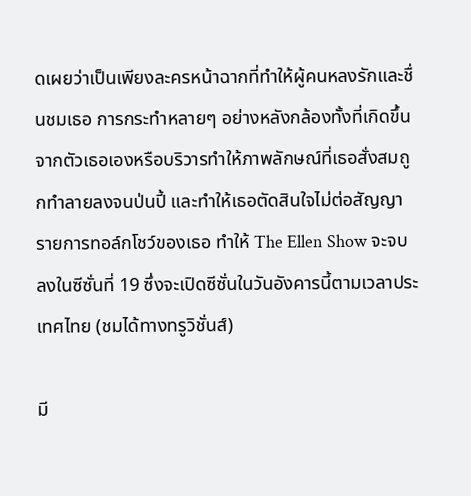ดเผยว่าเป็นเพียงละครหน้าฉากที่ทำให้ผู้คนหลงรักและชื่นชมเธอ การกระทำหลายๆ อย่างหลังกล้องทั้งที่เกิดขึ้นจากตัวเธอเองหรือบริวารทำให้ภาพลักษณ์ที่เธอสั่งสมถูกทำลายลงจนป่นปี้ และทำให้เธอตัดสินใจไม่ต่อสัญญารายการทอล์กโชว์ของเธอ ทำให้ The Ellen Show จะจบลงในซีซั่นที่ 19 ซึ่งจะเปิดซีซั่นในวันอังคารนี้ตามเวลาประเทศไทย (ชมได้ทางทรูวิชั่นส์)

มี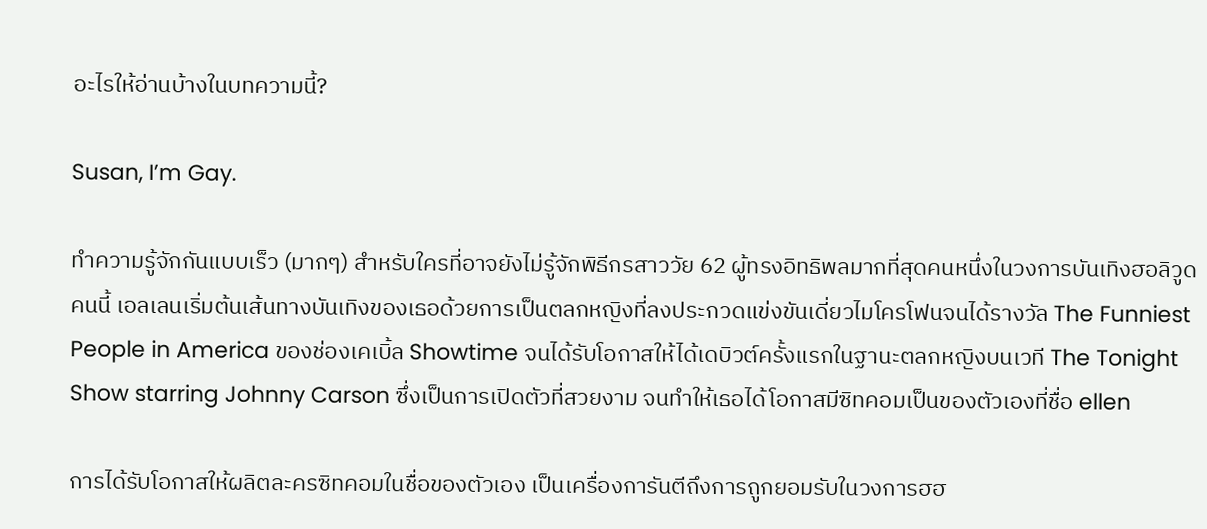อะไรให้อ่านบ้างในบทความนี้?

Susan, I’m Gay.

ทำความรู้จักกันแบบเร็ว (มากๆ) สำหรับใครที่อาจยังไม่รู้จักพิธีกรสาววัย 62 ผู้ทรงอิทธิพลมากที่สุดคนหนึ่งในวงการบันเทิงฮอลิวูดคนนี้ เอลเลนเริ่มต้นเส้นทางบันเทิงของเธอด้วยการเป็นตลกหญิงที่ลงประกวดแข่งขันเดี่ยวไมโครโฟนจนได้รางวัล The Funniest People in America ของช่องเคเบิ้ล Showtime จนได้รับโอกาสให้ได้เดบิวต์ครั้งแรกในฐานะตลกหญิงบนเวที The Tonight Show starring Johnny Carson ซึ่งเป็นการเปิดตัวที่สวยงาม จนทำให้เธอได้โอกาสมีซิทคอมเป็นของตัวเองที่ชื่อ ellen

การได้รับโอกาสให้ผลิตละครซิทคอมในชื่อของตัวเอง เป็นเครื่องการันตีถึงการถูกยอมรับในวงการฮฮ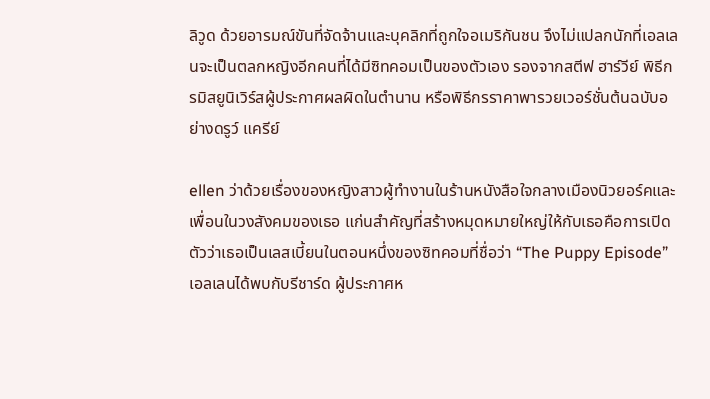ลิวูด ด้วยอารมณ์ขันที่จัดจ้านและบุคลิกที่ถูกใจอเมริกันชน จึงไม่แปลกนักที่เอลเลนจะเป็นตลกหญิงอีกคนที่ได้มีซิทคอมเป็นของตัวเอง รองจากสตีฟ ฮาร์วีย์ พิธีกรมิสยูนิเวิร์สผู้ประกาศผลผิดในตำนาน หรือพิธีกรราคาพารวยเวอร์ชั่นต้นฉบับอย่างดรูว์ แครีย์

ellen ว่าด้วยเรื่องของหญิงสาวผู้ทำงานในร้านหนังสือใจกลางเมืองนิวยอร์คและเพื่อนในวงสังคมของเธอ แก่นสำคัญที่สร้างหมุดหมายใหญ่ให้กับเธอคือการเปิดตัวว่าเธอเป็นเลสเบี้ยนในตอนหนึ่งของซิทคอมที่ชื่อว่า “The Puppy Episode” เอลเลนได้พบกับรีชาร์ด ผู้ประกาศห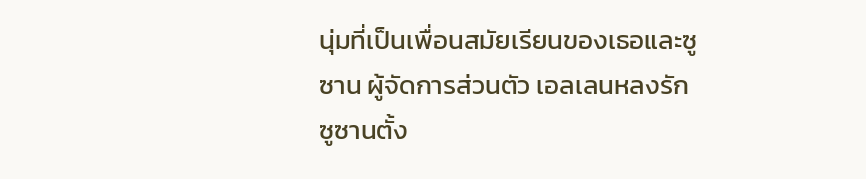นุ่มที่เป็นเพื่อนสมัยเรียนของเธอและซูซาน ผู้จัดการส่วนตัว เอลเลนหลงรักซูซานตั้ง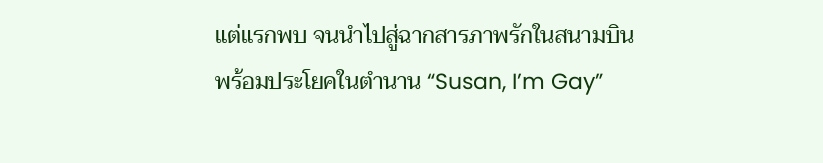แต่แรกพบ จนนำไปสู่ฉากสารภาพรักในสนามบินพร้อมประโยคในตำนาน “Susan, I’m Gay”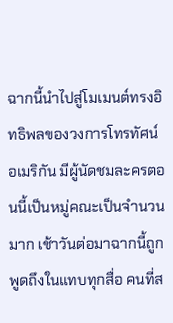ฉากนี้นำไปสู่โมเมนต์ทรงอิทธิพลของวงการโทรทัศน์อเมริกัน มีผู้นัดชมละครตอนนี้เป็นหมู่คณะเป็นจำนวนมาก เช้าวันต่อมาฉากนี้ถูกพูดถึงในแทบทุกสื่อ คนที่ส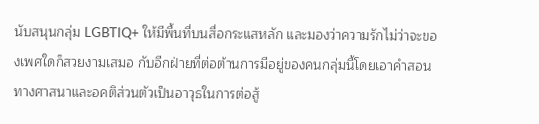นับสนุนกลุ่ม LGBTIQ+ ให้มีพื้นที่บนสื่อกระแสหลัก และมองว่าความรักไม่ว่าจะของเพศใดก็สวยงามเสมอ กับอีกฝ่ายที่ต่อต้านการมีอยู่ของคนกลุ่มนี้โดยเอาคำสอนทางศาสนาและอคติส่วนตัวเป็นอาวุธในการต่อสู้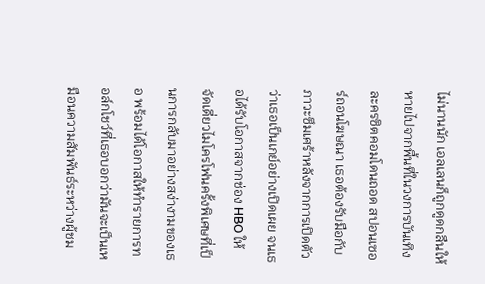ไม่นานนัก เอลเลนก็ถูกดูดกลืนให้หายไปจากพื้นที่ในวงการบันเทิง ละครซิตคอมโดนถอด สปอนเซอร์ถอนโฆษณา เธอต้องรับมือกับภาวะซึมเศร้าหลังจากการเปิดตัวว่าเธอเป็นเกย์อย่างเปิดเผย จนเธอได้รับโอกาสจากช่อง HBO ให้จัดเดี่ยวไมโครโฟนครั้งพิเศษที่เป็นการกลับมาอย่างสง่างามของเธอ พร้อมได้โอกาสให้ทำรายการทอล์กโชว์ที่เธอบอกว่ามันจะเป็นเหมือนความสัมพันธ์ระหว่างผู้ชม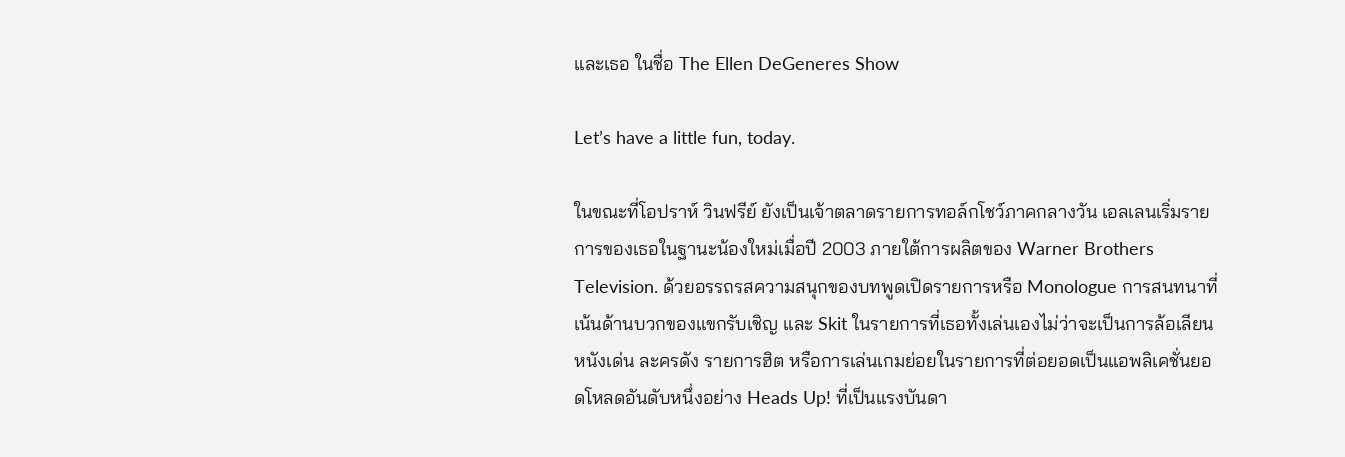และเธอ ในชื่อ The Ellen DeGeneres Show

Let’s have a little fun, today.

ในขณะที่โอปราห์ วินฟรีย์ ยังเป็นเจ้าตลาดรายการทอล์กโชว์ภาคกลางวัน เอลเลนเริ่มรายการของเธอในฐานะน้องใหม่เมื่อปี 2003 ภายใต้การผลิตของ Warner Brothers Television. ด้วยอรรถรสความสนุกของบทพูดเปิดรายการหรือ Monologue การสนทนาที่เน้นด้านบวกของแขกรับเชิญ และ Skit ในรายการที่เธอทั้งเล่นเองไม่ว่าจะเป็นการล้อเลียนหนังเด่น ละครดัง รายการฮิต หรือการเล่นเกมย่อยในรายการที่ต่อยอดเป็นแอพลิเคชั่นยอดโหลดอันดับหนึ่งอย่าง Heads Up! ที่เป็นแรงบันดา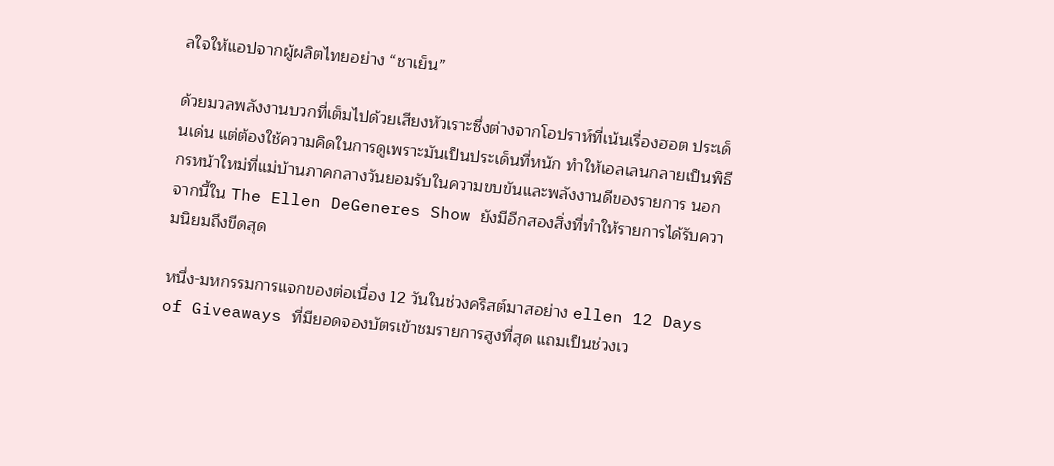ลใจให้แอปจากผู้ผลิตไทยอย่าง “ชาเย็น”

ด้วยมวลพลังงานบวกที่เต็มไปด้วยเสียงหัวเราะซึ่งต่างจากโอปราห์ที่เน้นเรื่องฮอต ประเด็นเด่น แต่ต้องใช้ความคิดในการดูเพราะมันเป็นประเด็นที่หนัก ทำให้เอลเลนกลายเป็นพิธีกรหน้าใหม่ที่แม่บ้านภาคกลางวันยอมรับในความขบขันและพลังงานดีของรายการ นอกจากนี้ใน The Ellen DeGeneres Show ยังมีอีกสองสิ่งที่ทำให้รายการได้รับความนิยมถึงขีดสุด

หนึ่ง-มหกรรมการแจกของต่อเนื่อง 12 วันในช่วงคริสต์มาสอย่าง ellen 12 Days of Giveaways ที่มียอดจองบัตรเข้าชมรายการสูงที่สุด แถมเป็นช่วงเว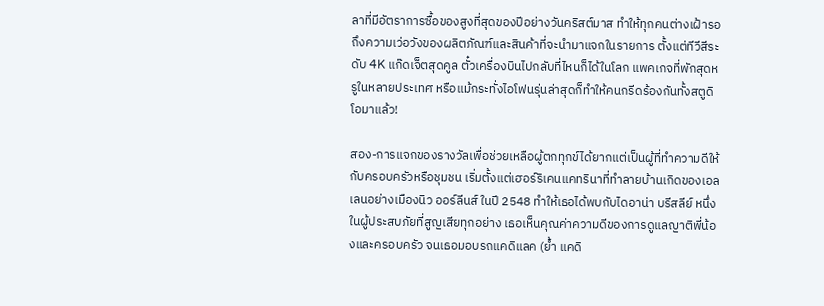ลาที่มีอัตราการซื้อของสูงที่สุดของปีอย่างวันคริสต์มาส ทำให้ทุกคนต่างเฝ้ารอถึงความเว่อวังของผลิตภัณฑ์และสินค้าที่จะนำมาแจกในรายการ ตั้งแต่ทีวีสีระดับ 4K แก๊ดเจ็ตสุดคูล ตั๋วเครื่องบินไปกลับที่ไหนก็ได้ในโลก แพคเกจที่พักสุดหรูในหลายประเทศ หรือแม้กระทั่งไอโฟนรุ่นล่าสุดก็ทำให้คนกรีดร้องกันทั้งสตูดิโอมาแล้ว!

สอง-การแจกของรางวัลเพื่อช่วยเหลือผู้ตกทุกข์ได้ยากแต่เป็นผู้ที่ทำความดีให้กับครอบครัวหรือชุมชน เริ่มตั้งแต่เฮอร์ริเคนแคทรินาที่ทำลายบ้านเกิดของเอลเลนอย่างเมืองนิว ออร์ลีนส์ ในปี 2548 ทำให้เธอได้พบกับไดอาน่า บรีสลีย์ หนึ่งในผู้ประสบภัยที่สูญเสียทุกอย่าง เธอเห็นคุณค่าความดีของการดูแลญาติพี่น้องและครอบครัว จนเธอมอบรถแคดิแลค (ย้ำ แคดิ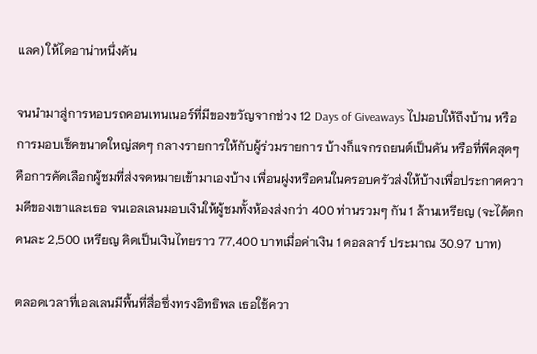แลค) ให้ไดอาน่าหนึ่งคัน

จนนำมาสู่การหอบรถคอนเทนเนอร์ที่มีของขวัญจากช่วง 12 Days of Giveaways ไปมอบให้ถึงบ้าน หรือการมอบเช็คขนาดใหญ่สดๆ กลางรายการให้กับผู้ร่วมรายการ บ้างก็แจกรถยนต์เป็นคัน หรือที่พีคสุดๆ คือการคัดเลือกผู้ชมที่ส่งจดหมายเข้ามาเองบ้าง เพื่อนฝูงหรือคนในครอบครัวส่งให้บ้างเพื่อประกาศความดีของเขาและเธอ จนเอลเลนมอบเงินให้ผู้ชมทั้งห้องส่งกว่า 400 ท่านรวมๆ กัน 1 ล้านเหรียญ (จะได้ตกคนละ 2,500 เหรียญ คิดเป็นเงินไทยราว 77,400 บาทเมื่อค่าเงิน 1 ดอลลาร์ ประมาณ 30.97 บาท)

ตลอดเวลาที่เอลเลนมีพื้นที่สื่อซึ่งทรงอิทธิพล เธอใช้ควา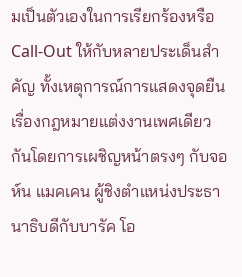มเป็นตัวเองในการเรียกร้องหรือ Call-Out ให้กับหลายประเด็นสำคัญ ทั้งเหตุการณ์การแสดงจุดยืนเรื่องกฎหมายแต่งงานเพศเดียวกันโดยการเผชิญหน้าตรงๆ กับจอห์น แมคเคน ผู้ชิงตำแหน่งประธานาธิบดีกับบารัค โอ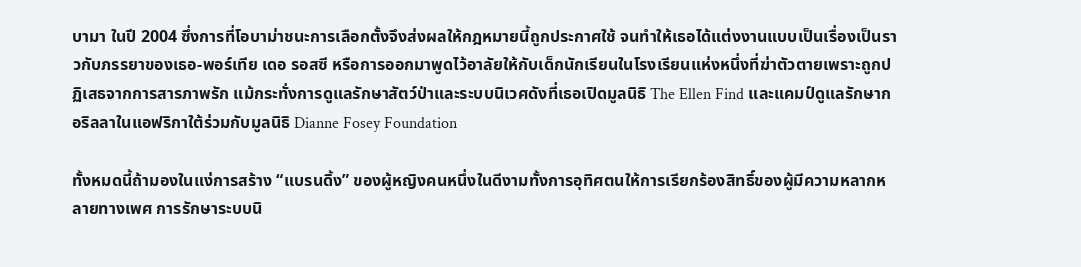บามา ในปี 2004 ซึ่งการที่โอบาม่าชนะการเลือกตั้งจึงส่งผลให้กฎหมายนี้ถูกประกาศใช้ จนทำให้เธอได้แต่งงานแบบเป็นเรื่องเป็นราวกับภรรยาของเธอ-พอร์เทีย เดอ รอสซี หรือการออกมาพูดไว้อาลัยให้กับเด็กนักเรียนในโรงเรียนแห่งหนึ่งที่ฆ่าตัวตายเพราะถูกปฏิเสธจากการสารภาพรัก แม้กระทั่งการดูแลรักษาสัตว์ป่าและระบบนิเวศดังที่เธอเปิดมูลนิธิ The Ellen Find และแคมป์ดูแลรักษากอริลลาในแอฟริกาใต้ร่วมกับมูลนิธิ Dianne Fosey Foundation

ทั้งหมดนี้ถ้ามองในแง่การสร้าง “แบรนดิ้ง” ของผู้หญิงคนหนึ่งในดีงามทั้งการอุทิศตนให้การเรียกร้องสิทธิ์ของผู้มีความหลากหลายทางเพศ การรักษาระบบนิ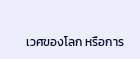เวศของโลก หรือการ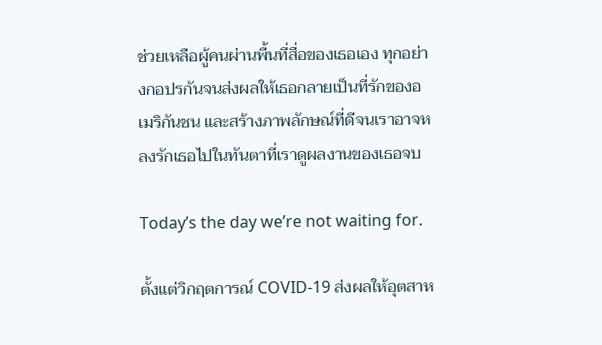ช่วยเหลือผู้คนผ่านพื้นที่สื่อของเธอเอง ทุกอย่างกอปรกันจนส่งผลให้เธอกลายเป็นที่รักของอเมริกันชน และสร้างภาพลักษณ์ที่ดีจนเราอาจหลงรักเธอไปในทันตาที่เราดูผลงานของเธอจบ

Today’s the day we’re not waiting for.

ตั้งแต่วิกฤตการณ์ COVID-19 ส่งผลให้อุตสาห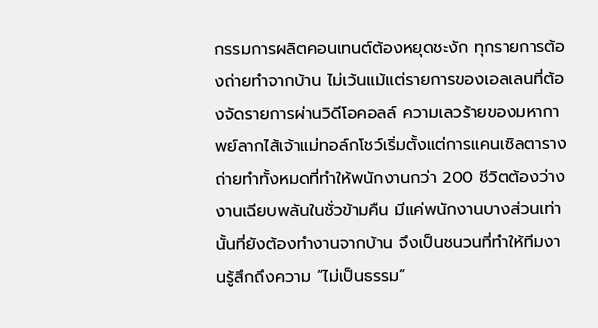กรรมการผลิตคอนเทนต์ต้องหยุดชะงัก ทุกรายการต้องถ่ายทำจากบ้าน ไม่เว้นแม้แต่รายการของเอลเลนที่ต้องจัดรายการผ่านวิดีโอคอลล์ ความเลวร้ายของมหากาพย์ลากไส้เจ้าแม่ทอล์กโชว์เริ่มตั้งแต่การแคนเซิลตารางถ่ายทำทั้งหมดที่ทำให้พนักงานกว่า 200 ชีวิตต้องว่างงานเฉียบพลันในชั่วข้ามคืน มีแค่พนักงานบางส่วนเท่านั้นที่ยังต้องทำงานจากบ้าน จึงเป็นชนวนที่ทำให้ทีมงานรู้สึกถึงความ “ไม่เป็นธรรม”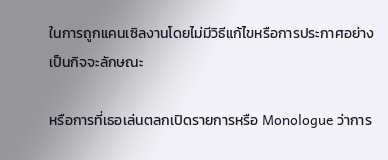ในการถูกแคนเซิลงานโดยไม่มีวิธีแก้ไขหรือการประกาศอย่างเป็นกิจจะลักษณะ

หรือการที่เธอเล่นตลกเปิดรายการหรือ Monologue ว่าการ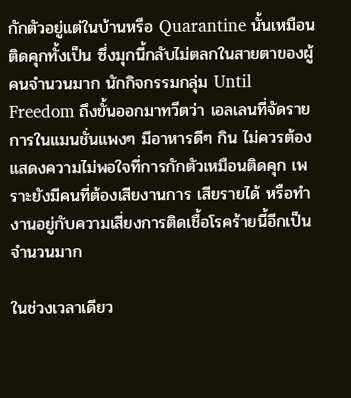กักตัวอยู่แต่ในบ้านหรือ Quarantine นั้นเหมือนติดคุกทั้งเป็น ซึ่งมุกนี้กลับไม่ตลกในสายตาของผู้คนจำนวนมาก นักกิจกรรมกลุ่ม Until Freedom ถึงขั้นออกมาทวีตว่า เอลเลนที่จัดรายการในแมนชั่นแพงๆ มีอาหารดีๆ กิน ไม่ควรต้องแสดงความไม่พอใจที่การกักตัวเหมือนติดคุก เพราะยังมีคนที่ต้องเสียงานการ เสียรายได้ หรือทำงานอยู่กับความเสี่ยงการติดเชื้อโรคร้ายนี้อีกเป็นจำนวนมาก

ในช่วงเวลาเดียว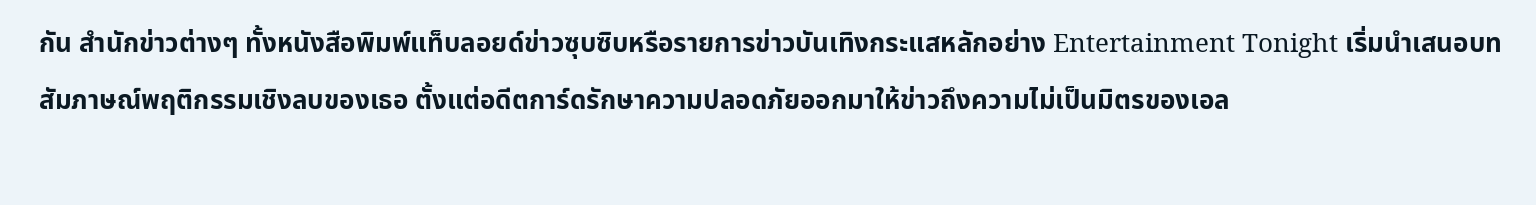กัน สำนักข่าวต่างๆ ทั้งหนังสือพิมพ์แท็บลอยด์ข่าวซุบซิบหรือรายการข่าวบันเทิงกระแสหลักอย่าง Entertainment Tonight เริ่มนำเสนอบทสัมภาษณ์พฤติกรรมเชิงลบของเธอ ตั้งแต่อดีตการ์ดรักษาความปลอดภัยออกมาให้ข่าวถึงความไม่เป็นมิตรของเอล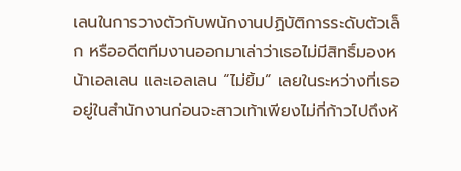เลนในการวางตัวกับพนักงานปฏิบัติการระดับตัวเล็ก หรืออดีตทีมงานออกมาเล่าว่าเธอไม่มีสิทธิ์มองหน้าเอลเลน และเอลเลน “ไม่ยิ้ม” เลยในระหว่างที่เธออยู่ในสำนักงานก่อนจะสาวเท้าเพียงไม่กี่ก้าวไปถึงห้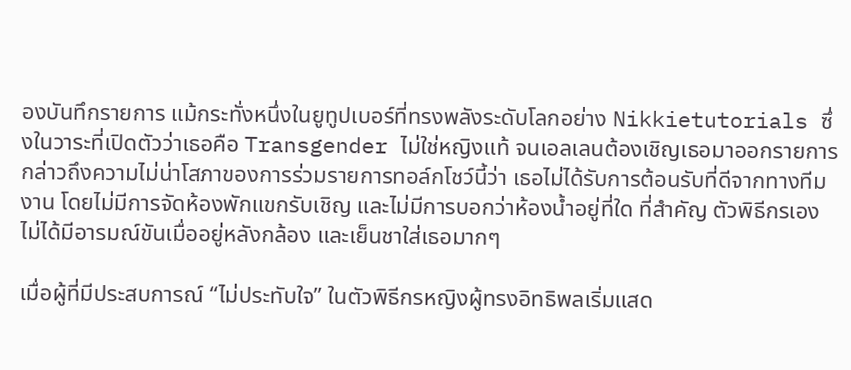องบันทึกรายการ แม้กระทั่งหนึ่งในยูทูปเบอร์ที่ทรงพลังระดับโลกอย่าง Nikkietutorials ซึ่งในวาระที่เปิดตัวว่าเธอคือ Transgender ไม่ใช่หญิงแท้ จนเอลเลนต้องเชิญเธอมาออกรายการกล่าวถึงความไม่น่าโสภาของการร่วมรายการทอล์กโชว์นี้ว่า เธอไม่ได้รับการต้อนรับที่ดีจากทางทีมงาน โดยไม่มีการจัดห้องพักแขกรับเชิญ และไม่มีการบอกว่าห้องน้ำอยู่ที่ใด ที่สำคัญ ตัวพิธีกรเองไม่ได้มีอารมณ์ขันเมื่ออยู่หลังกล้อง และเย็นชาใส่เธอมากๆ

เมื่อผู้ที่มีประสบการณ์ “ไม่ประทับใจ” ในตัวพิธีกรหญิงผู้ทรงอิทธิพลเริ่มแสด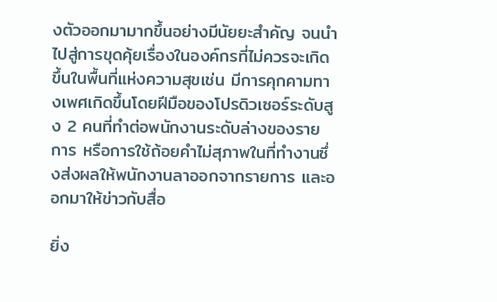งตัวออกมามากขึ้นอย่างมีนัยยะสำคัญ จนนำไปสู่การขุดคุ้ยเรื่องในองค์กรที่ไม่ควรจะเกิดขึ้นในพื้นที่แห่งความสุขเช่น มีการคุกคามทางเพศเกิดขึ้นโดยฝีมือของโปรดิวเซอร์ระดับสูง 2 คนที่ทำต่อพนักงานระดับล่างของรายการ หรือการใช้ถ้อยคำไม่สุภาพในที่ทำงานซึ่งส่งผลให้พนักงานลาออกจากรายการ และออกมาให้ข่าวกับสื่อ

ยิ่ง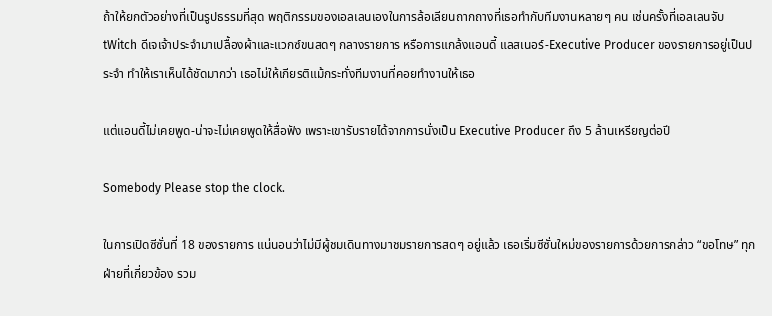ถ้าให้ยกตัวอย่างที่เป็นรูปธรรมที่สุด พฤติกรรมของเอลเลนเองในการล้อเลียนถากถางที่เธอทำกับทีมงานหลายๆ คน เช่นครั้งที่เอลเลนจับ tWitch ดีเจเจ้าประจำมาเปลื้องผ้าและแวกซ์ขนสดๆ กลางรายการ หรือการแกล้งแอนดี้ แลสเนอร์-Executive Producer ของรายการอยู่เป็นประจำ ทำให้เราเห็นได้ชัดมากว่า เธอไม่ให้เกียรติแม้กระทั่งทีมงานที่คอยทำงานให้เธอ

แต่แอนดี้ไม่เคยพูด-น่าจะไม่เคยพูดให้สื่อฟัง เพราะเขารับรายได้จากการนั่งเป็น Executive Producer ถึง 5 ล้านเหรียญต่อปี

Somebody Please stop the clock.

ในการเปิดซีซั่นที่ 18 ของรายการ แน่นอนว่าไม่มีผู้ชมเดินทางมาชมรายการสดๆ อยู่แล้ว เธอเริ่มซีซั่นใหม่ของรายการด้วยการกล่าว “ขอโทษ” ทุกฝ่ายที่เกี่ยวข้อง รวม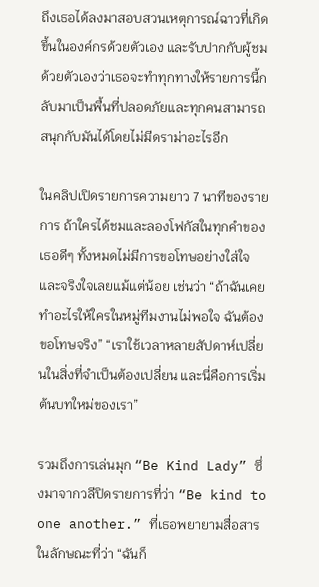ถึงเธอได้ลงมาสอบสวนเหตุการณ์ฉาวที่เกิดขึ้นในองค์กรด้วยตัวเอง และรับปากกับผู้ชมด้วยตัวเองว่าเธอจะทำทุกทางให้รายการนี้กลับมาเป็นพื้นที่ปลอดภัยและทุกคนสามารถสนุกกับมันได้โดยไม่มีดราม่าอะไรอีก

ในคลิปเปิดรายการความยาว 7 นาทีของรายการ ถ้าใครได้ชมและลองโฟกัสในทุกคำของเธอดีๆ ทั้งหมดไม่มีการขอโทษอย่างใส่ใจและจริงใจเลยแม้แต่น้อย เช่นว่า “ถ้าฉันเคยทำอะไรให้ใครในหมู่ทีมงานไม่พอใจ ฉันต้องขอโทษจริง” “เราใช้เวลาหลายสัปดาห์เปลี่ยนในสิ่งที่จำเป็นต้องเปลี่ยน และนี่คือการเริ่มต้นบทใหม่ของเรา”

รวมถึงการเล่นมุก “Be Kind Lady” ซึ่งมาจากวลีปิดรายการที่ว่า “Be kind to one another.” ที่เธอพยายามสื่อสารในลักษณะที่ว่า “ฉันก็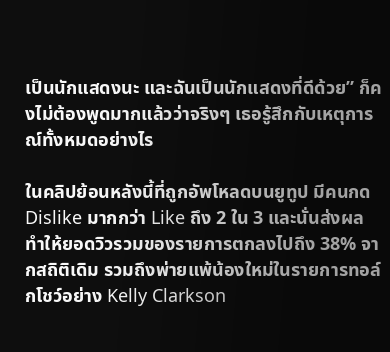เป็นนักแสดงนะ และฉันเป็นนักแสดงที่ดีด้วย” ก็คงไม่ต้องพูดมากแล้วว่าจริงๆ เธอรู้สึกกับเหตุการณ์ทั้งหมดอย่างไร

ในคลิปย้อนหลังนี้ที่ถูกอัพโหลดบนยูทูป มีคนกด Dislike มากกว่า Like ถึง 2 ใน 3 และนั่นส่งผลทำให้ยอดวิวรวมของรายการตกลงไปถึง 38% จากสถิติเดิม รวมถึงพ่ายแพ้น้องใหม่ในรายการทอล์กโชว์อย่าง Kelly Clarkson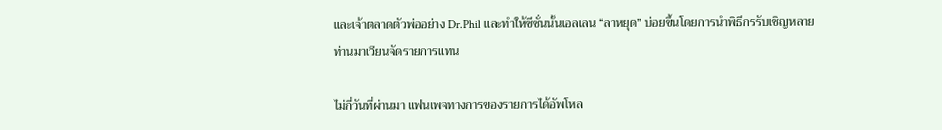และเจ้าตลาดตัวพ่ออย่าง Dr.Phil และทำให้ซีซั่นนั้นเอลเลน “ลาหยุด” บ่อยขึ้นโดยการนำพิธีกรรับเชิญหลายท่านมาเวียนจัดรายการแทน

ไม่กี่วันที่ผ่านมา แฟนเพจทางการของรายการได้อัพโหล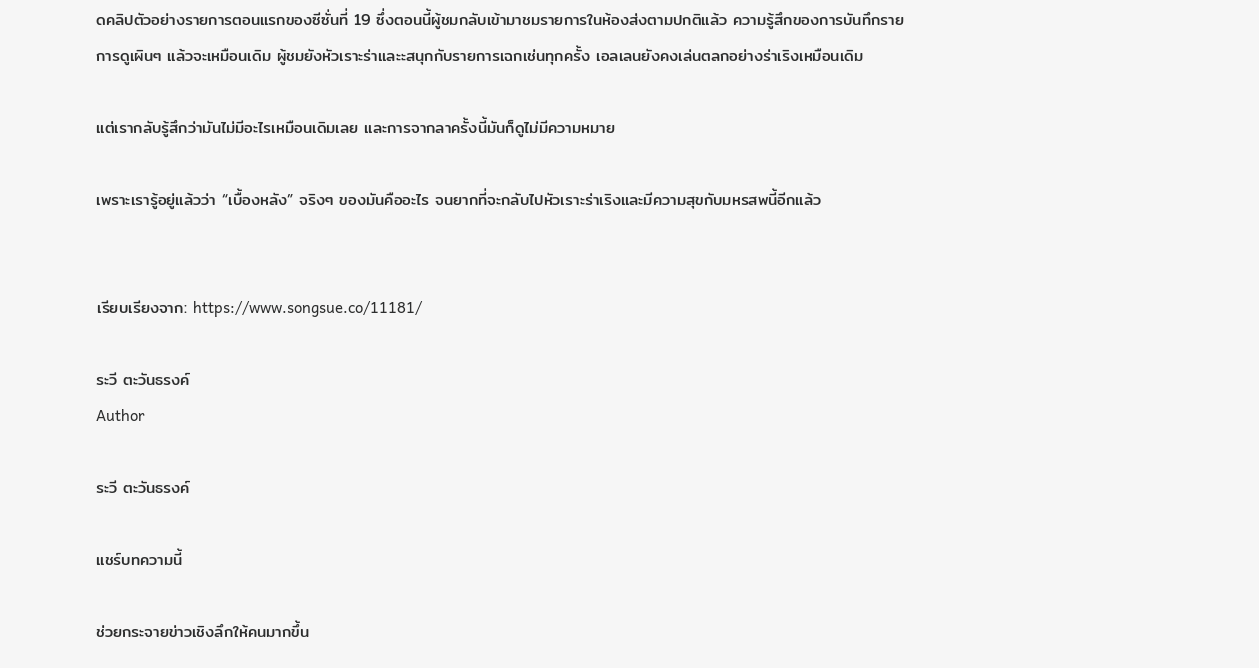ดคลิปตัวอย่างรายการตอนแรกของซีซั่นที่ 19 ซึ่งตอนนี้ผู้ชมกลับเข้ามาชมรายการในห้องส่งตามปกติแล้ว ความรู้สึกของการบันทึกรายการดูเผินๆ แล้วจะเหมือนเดิม ผู้ชมยังหัวเราะร่าและะสนุกกับรายการเฉกเช่นทุกครั้ง เอลเลนยังคงเล่นตลกอย่างร่าเริงเหมือนเดิม

แต่เรากลับรู้สึกว่ามันไม่มีอะไรเหมือนเดิมเลย และการจากลาครั้งนี้มันก็ดูไม่มีความหมาย

เพราะเรารู้อยู่แล้วว่า “เบื้องหลัง” จริงๆ ของมันคืออะไร จนยากที่จะกลับไปหัวเราะร่าเริงและมีความสุขกับมหรสพนี้อีกแล้ว


เรียบเรียงจาก: https://www.songsue.co/11181/

ระวี ตะวันธรงค์
Author

ระวี ตะวันธรงค์

แชร์บทความนี้

ช่วยกระจายข่าวเชิงลึกให้คนมากขึ้น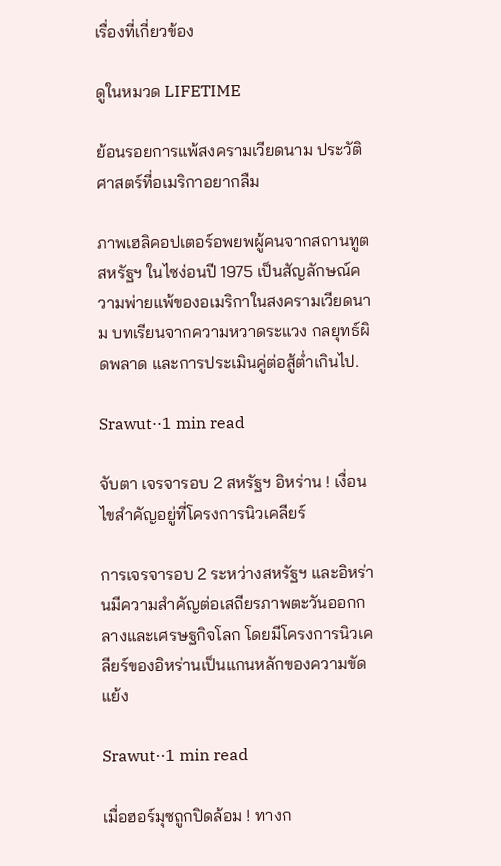เรื่องที่เกี่ยวข้อง

ดูในหมวด LIFETIME

ย้อนรอยการแพ้สงครามเวียดนาม ประวัติศาสตร์ที่อเมริกาอยากลืม

ภาพเฮลิคอปเตอร์อพยพผู้คนจากสถานทูตสหรัฐฯ ในไซง่อนปี 1975 เป็นสัญลักษณ์ความพ่ายแพ้ของอเมริกาในสงครามเวียดนาม บทเรียนจากความหวาดระแวง กลยุทธ์ผิดพลาด และการประเมินคู่ต่อสู้ต่ำเกินไป.

Srawut··1 min read

จับตา เจรจารอบ 2 สหรัฐฯ อิหร่าน ! เงื่อนไขสำคัญอยู่ที่โครงการนิวเคลียร์

การเจรจารอบ 2 ระหว่างสหรัฐฯ และอิหร่านมีความสำคัญต่อเสถียรภาพตะวันออกกลางและเศรษฐกิจโลก โดยมีโครงการนิวเคลียร์ของอิหร่านเป็นแกนหลักของความขัดแย้ง

Srawut··1 min read

เมื่อฮอร์มุซถูกปิดล้อม ! ทางก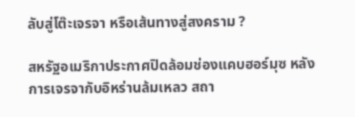ลับสู่โต๊ะเจรจา หรือเส้นทางสู่สงคราม ?

สหรัฐอเมริกาประกาศปิดล้อมช่องแคบฮอร์มุซ หลังการเจรจากับอิหร่านล้มเหลว สถา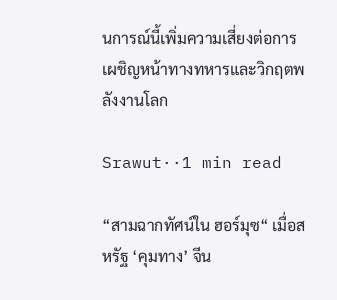นการณ์นี้เพิ่มความเสี่ยงต่อการเผชิญหน้าทางทหารและวิกฤตพลังงานโลก

Srawut··1 min read

“สามฉากทัศน์ใน ฮอร์มุซ“ เมื่อสหรัฐ ‘คุมทาง’ จีน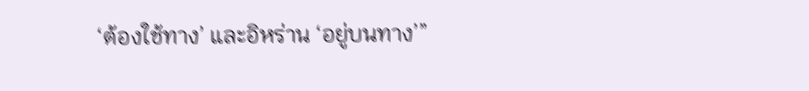‘ต้องใช้ทาง’ และอิหร่าน ‘อยู่บนทาง’”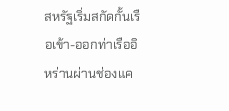สหรัฐเริ่มสกัดกั้นเรือเข้า-ออกท่าเรืออิหร่านผ่านช่องแค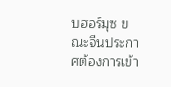บฮอร์มุซ ขณะจีนประกาศต้องการเข้า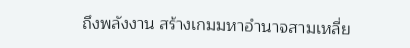ถึงพลังงาน สร้างเกมมหาอำนาจสามเหลี่ย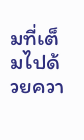มที่เต็มไปด้วยควา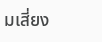มเสี่ยง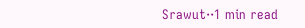Srawut··1 min read